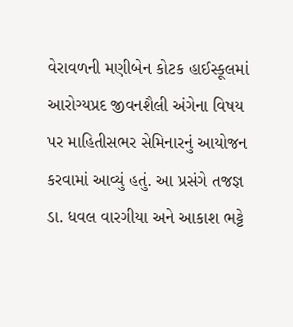વેરાવળની મણીબેન કોટક હાઈસ્કૂલમાં આરોગ્યપ્રદ જીવનશૈલી અંગેના વિષય પર માહિતીસભર સેમિનારનું આયોજન કરવામાં આવ્યું હતું. આ પ્રસંગે તજજ્ઞ ડા. ધવલ વારગીયા અને આકાશ ભટ્ટે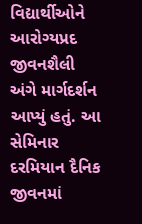વિદ્યાર્થીઓને આરોગ્યપ્રદ જીવનશૈલી અંગે માર્ગદર્શન આપ્યું હતું. આ સેમિનાર દરમિયાન દૈનિક જીવનમાં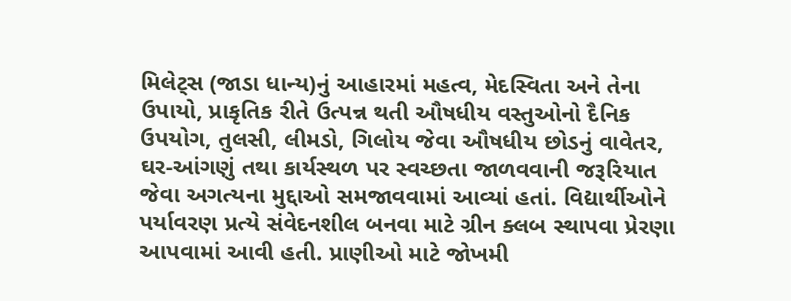મિલેટ્‌સ (જાડા ધાન્ય)નું આહારમાં મહત્વ, મેદસ્વિતા અને તેના ઉપાયો, પ્રાકૃતિક રીતે ઉત્પન્ન થતી ઔષધીય વસ્તુઓનો દૈનિક ઉપયોગ, તુલસી, લીમડો, ગિલોય જેવા ઔષધીય છોડનું વાવેતર, ઘર-આંગણું તથા કાર્યસ્થળ પર સ્વચ્છતા જાળવવાની જરૂરિયાત જેવા અગત્યના મુદ્દાઓ સમજાવવામાં આવ્યાં હતાં. વિદ્યાર્થીઓને પર્યાવરણ પ્રત્યે સંવેદનશીલ બનવા માટે ગ્રીન ક્લબ સ્થાપવા પ્રેરણા આપવામાં આવી હતી. પ્રાણીઓ માટે જોખમી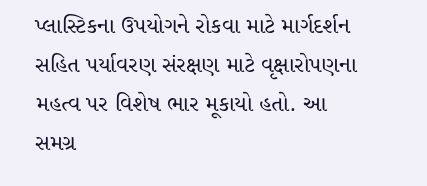પ્લાસ્ટિકના ઉપયોગને રોકવા માટે માર્ગદર્શન સહિત પર્યાવરણ સંરક્ષણ માટે વૃક્ષારોપણના મહત્વ પર વિશેષ ભાર મૂકાયો હતો. આ સમગ્ર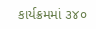કાર્યક્રમમાં ૩૪૦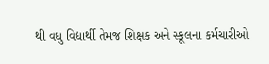થી વધુ વિદ્યાર્થી તેમજ શિક્ષક અને સ્કૂલના કર્મચારીઓ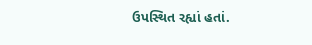ઉપસ્થિત રહ્યાં હતાં.